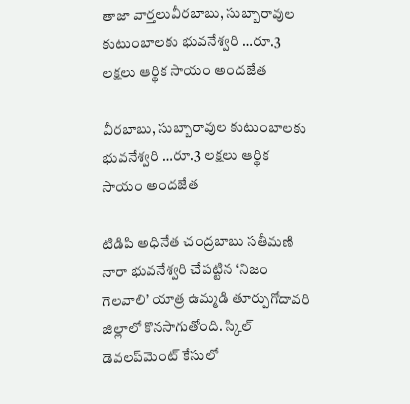తాజా వార్తలువీరబాబు, సుబ్బారావుల‌ కుటుంబాల‌కు భువ‌నేశ్వ‌రి …రూ.3 ల‌క్ష‌లు ఆర్థిక సాయం అంద‌జేత

వీరబాబు, సుబ్బారావుల‌ కుటుంబాల‌కు భువ‌నేశ్వ‌రి …రూ.3 ల‌క్ష‌లు ఆర్థిక సాయం అంద‌జేత

టిడిపి అధినేత చంద్రబాబు సతీమణి నారా భువనేశ్వరి చేపట్టిన ‘నిజం గెలవాలి’ యాత్ర ఉమ్మడి తూర్పుగోదావరి జిల్లాలో కొనసాగుతోంది. స్కిల్‌ డెవలప్‌మెంట్‌ కేసులో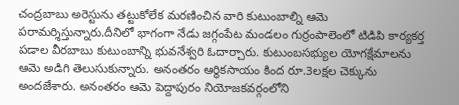చంద్రబాబు అరెస్టును తట్టుకోలేక మరణించిన వారి కుటుంబాల్ని ఆమె పరామర్శిస్తున్నారు.దీనిలో భాగంగా నేడు జగ్గంపేట మండలం గుర్రంపాలెంలో టిడిపి కార్యకర్త పడాల వీరబాబు కుటుంబాన్ని భువనేశ్వరి ఓదార్చారు. కుటుంబసభ్యుల యోగక్షేమాలను ఆమె అడిగి తెలుసుకున్నారు. అనంతరం ఆర్థికసాయం కింద రూ.3లక్షల చెక్కును అందజేశారు. అనంత‌రం ఆమె పెద్దాపురం నియోజ‌క‌వ‌ర్గంలోని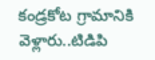కండ్ర‌కోట గ్రామానికి వెళ్లారు..టిడిపి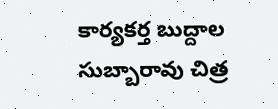కార్య‌క‌ర్త బుద్దాల సుబ్బారావు చిత్ర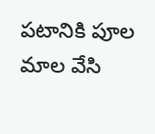పటానికి పూల మాల వేసి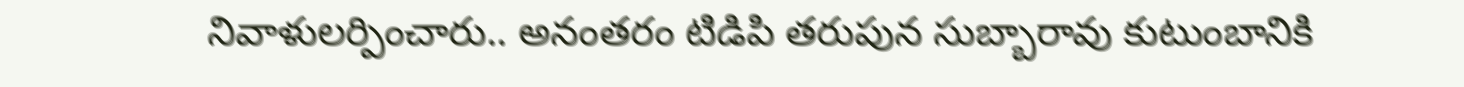నివాళుల‌ర్పించారు.. అనంత‌రం టిడిపి త‌రుపున సుబ్బారావు కుటుంబానికి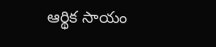ఆర్థిక సాయం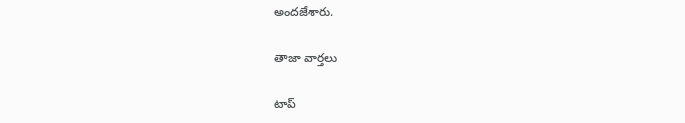అంద‌జేశారు.

తాజా వార్తలు

టాప్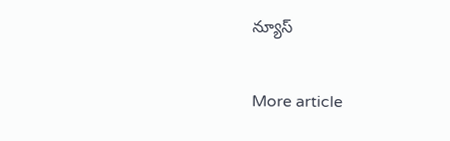న్యూస్

More article